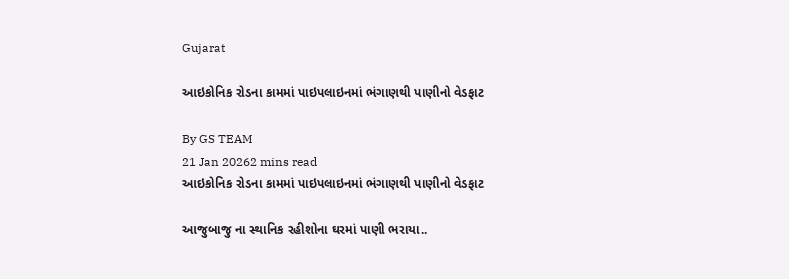Gujarat

આઇકોનિક રોડના કામમાં પાઇપલાઇનમાં ભંગાણથી પાણીનો વેડફાટ

By GS TEAM
21 Jan 20262 mins read
આઇકોનિક રોડના કામમાં પાઇપલાઇનમાં ભંગાણથી પાણીનો વેડફાટ

આજુબાજુ ના સ્થાનિક રહીશોના ઘરમાં પાણી ભરાયા..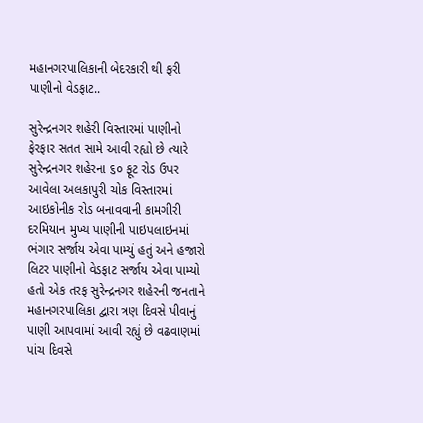મહાનગરપાલિકાની બેદરકારી થી ફરી પાણીનો વેડફાટ..

સુરેન્દ્રનગર શહેરી વિસ્તારમાં પાણીનો ફેરફાર સતત સામે આવી રહ્યો છે ત્યારે સુરેન્દ્રનગર શહેરના ૬૦ ફૂટ રોડ ઉપર આવેલા અલકાપુરી ચોક વિસ્તારમાં આઇકોનીક રોડ બનાવવાની કામગીરી દરમિયાન મુખ્ય પાણીની પાઇપલાઇનમાં ભંગાર સર્જાય એવા પામ્યું હતું અને હજારો લિટર પાણીનો વેડફાટ સર્જાય એવા પામ્યો હતો એક તરફ સુરેન્દ્રનગર શહેરની જનતાને મહાનગરપાલિકા દ્વારા ત્રણ દિવસે પીવાનું પાણી આપવામાં આવી રહ્યું છે વઢવાણમાં પાંચ દિવસે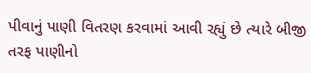પીવાનું પાણી વિતરણ કરવામાં આવી રહ્યું છે ત્યારે બીજી તરફ પાણીનો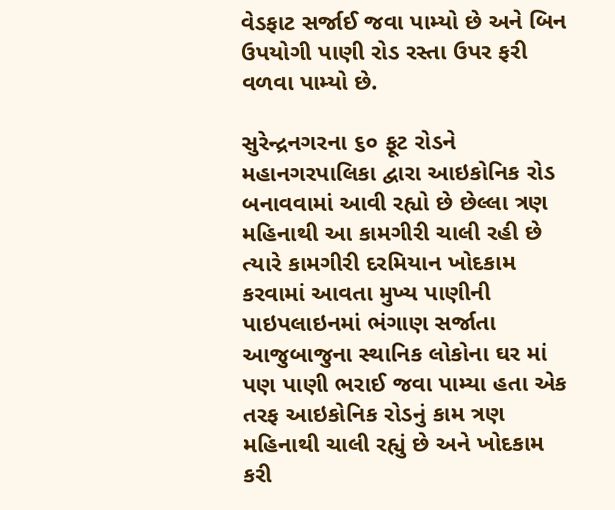વેડફાટ સર્જાઈ જવા પામ્યો છે અને બિન ઉપયોગી પાણી રોડ રસ્તા ઉપર ફરી વળવા પામ્યો છે.

સુરેન્દ્રનગરના ૬૦ ફૂટ રોડને મહાનગરપાલિકા દ્વારા આઇકોનિક રોડ બનાવવામાં આવી રહ્યો છે છેલ્લા ત્રણ મહિનાથી આ કામગીરી ચાલી રહી છે ત્યારે કામગીરી દરમિયાન ખોદકામ કરવામાં આવતા મુખ્ય પાણીની પાઇપલાઇનમાં ભંગાણ સર્જાતા આજુબાજુના સ્થાનિક લોકોના ઘર માં પણ પાણી ભરાઈ જવા પામ્યા હતા એક તરફ આઇકોનિક રોડનું કામ ત્રણ મહિનાથી ચાલી રહ્યું છે અને ખોદકામ કરી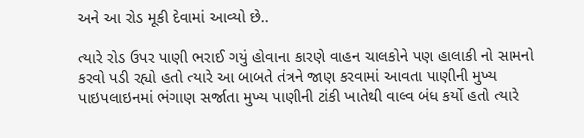અને આ રોડ મૂકી દેવામાં આવ્યો છે..

ત્યારે રોડ ઉપર પાણી ભરાઈ ગયું હોવાના કારણે વાહન ચાલકોને પણ હાલાકી નો સામનો કરવો પડી રહ્યો હતો ત્યારે આ બાબતે તંત્રને જાણ કરવામાં આવતા પાણીની મુખ્ય પાઇપલાઇનમાં ભંગાણ સર્જાતા મુખ્ય પાણીની ટાંકી ખાતેથી વાલ્વ બંધ કર્યો હતો ત્યારે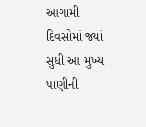આગામી દિવસોમાં જ્યાં સુધી આ મુખ્ય પાણીની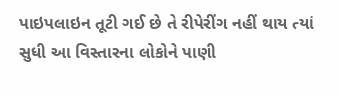પાઇપલાઇન તૂટી ગઈ છે તે રીપેરીંગ નહીં થાય ત્યાં સુધી આ વિસ્તારના લોકોને પાણી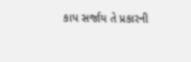કાપ સર્જાય તે પ્રકારની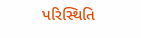પરિસ્થિતિ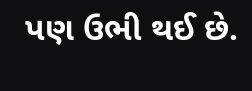પણ ઉભી થઈ છે.